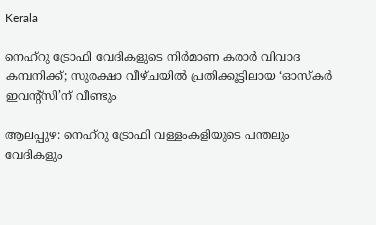Kerala

നെഹ്റു ട്രോഫി വേദികളുടെ നിർമാണ കരാർ വിവാദ കമ്പനിക്ക്; സുരക്ഷാ വീഴ്ചയിൽ പ്രതിക്കൂട്ടിലായ ‘ഓസ്‌കർ ഇവന്റ്സി’ന് വീണ്ടും

ആലപ്പുഴ: നെഹ്റു ട്രോഫി വള്ളംകളിയുടെ പന്തലും വേദികളും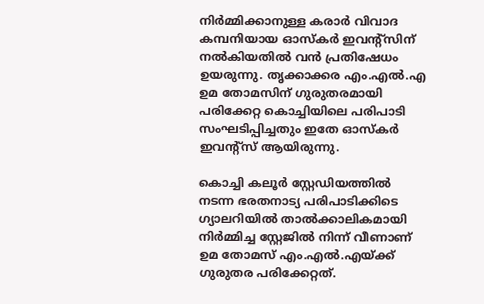നിർമ്മിക്കാനുള്ള കരാർ വിവാദ കമ്പനിയായ ഓസ്‌കർ ഇവന്റ്സിന് നൽകിയതിൽ വൻ പ്രതിഷേധം ഉയരുന്നു. തൃക്കാക്കര എം.എൽ.എ ഉമ തോമസിന് ഗുരുതരമായി പരിക്കേറ്റ കൊച്ചിയിലെ പരിപാടി സംഘടിപ്പിച്ചതും ഇതേ ഓസ്‌കർ ഇവന്റ്സ് ആയിരുന്നു.

കൊച്ചി കലൂർ സ്റ്റേഡിയത്തിൽ നടന്ന ഭരതനാട്യ പരിപാടിക്കിടെ ഗ്യാലറിയിൽ താൽക്കാലികമായി നിർമ്മിച്ച സ്റ്റേജിൽ നിന്ന് വീണാണ് ഉമ തോമസ് എം.എൽ.എയ്ക്ക് ഗുരുതര പരിക്കേറ്റത്.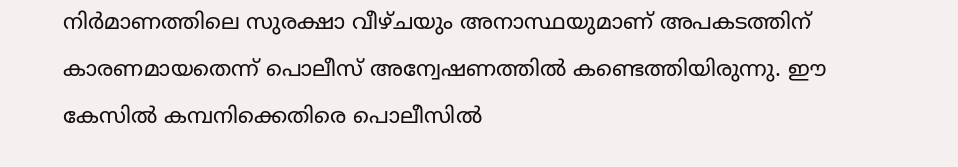നിർമാണത്തിലെ സുരക്ഷാ വീഴ്ചയും അനാസ്ഥയുമാണ് അപകടത്തിന് കാരണമായതെന്ന് പൊലീസ് അന്വേഷണത്തിൽ കണ്ടെത്തിയിരുന്നു. ഈ കേസിൽ കമ്പനിക്കെതിരെ പൊലീസിൽ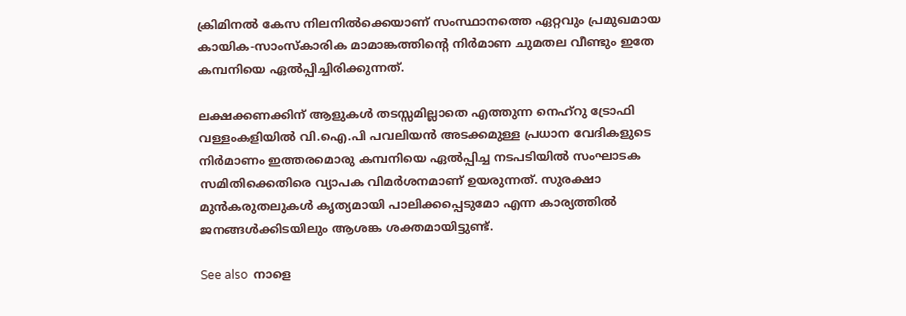ക്രിമിനൽ കേസ നിലനിൽക്കെയാണ് സംസ്ഥാനത്തെ ഏറ്റവും പ്രമുഖമായ കായിക-സാംസ്കാരിക മാമാങ്കത്തിന്റെ നിർമാണ ചുമതല വീണ്ടും ഇതേ കമ്പനിയെ ഏൽപ്പിച്ചിരിക്കുന്നത്.

ലക്ഷക്കണക്കിന് ആളുകൾ തടസ്സമില്ലാതെ എത്തുന്ന നെഹ്റു ട്രോഫി വള്ളംകളിയിൽ വി.ഐ.പി പവലിയൻ അടക്കമുള്ള പ്രധാന വേദികളുടെ നിർമാണം ഇത്തരമൊരു കമ്പനിയെ ഏൽപ്പിച്ച നടപടിയിൽ സംഘാടക സമിതിക്കെതിരെ വ്യാപക വിമർശനമാണ് ഉയരുന്നത്. സുരക്ഷാ മുൻകരുതലുകൾ കൃത്യമായി പാലിക്കപ്പെടുമോ എന്ന കാര്യത്തിൽ ജനങ്ങൾക്കിടയിലും ആശങ്ക ശക്തമായിട്ടുണ്ട്.

See also  നാളെ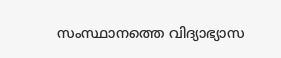സംസ്ഥാനത്തെ വിദ്യാഭ്യാസ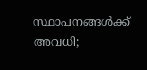സ്ഥാപനങ്ങൾക്ക് അവധി;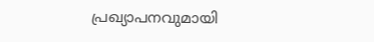പ്രഖ്യാപനവുമായി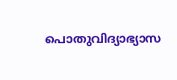പൊതുവിദ്യാഭ്യാസ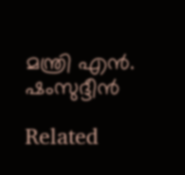മന്ത്രി എൻ. ഷംസുദ്ദീൻ

Related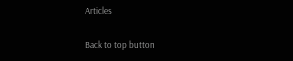Articles

Back to top button